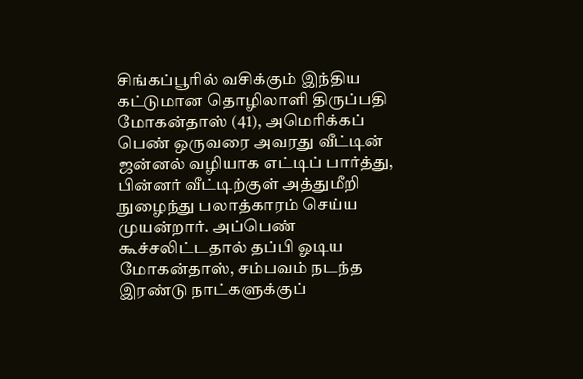சிங்கப்பூரில் வசிக்கும் இந்திய கட்டுமான தொழிலாளி திருப்பதி மோகன்தாஸ் (41), அமெரிக்கப் பெண் ஒருவரை அவரது வீட்டின் ஜன்னல் வழியாக எட்டிப் பார்த்து, பின்னர் வீட்டிற்குள் அத்துமீறி நுழைந்து பலாத்காரம் செய்ய முயன்றார். அப்பெண் கூச்சலிட்டதால் தப்பி ஓடிய மோகன்தாஸ், சம்பவம் நடந்த இரண்டு நாட்களுக்குப்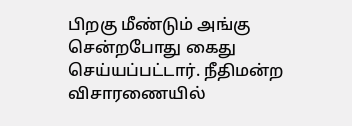பிறகு மீண்டும் அங்கு சென்றபோது கைது செய்யப்பட்டார். நீதிமன்ற விசாரணையில்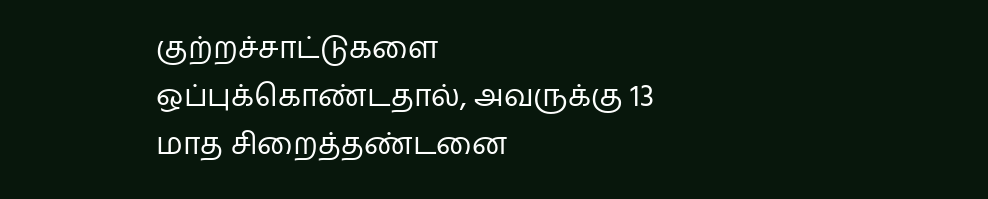குற்றச்சாட்டுகளை ஒப்புக்கொண்டதால், அவருக்கு 13 மாத சிறைத்தண்டனை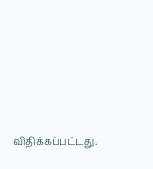விதிக்கப்பட்டது.